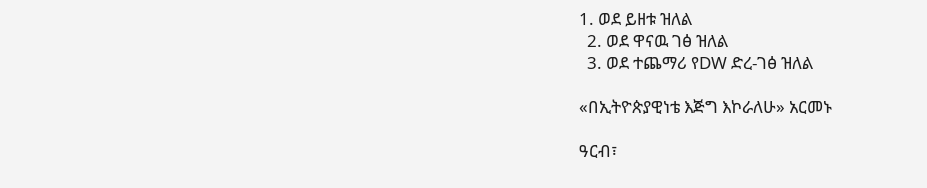1. ወደ ይዘቱ ዝለል
  2. ወደ ዋናዉ ገፅ ዝለል
  3. ወደ ተጨማሪ የDW ድረ-ገፅ ዝለል

«በኢትዮጵያዊነቴ እጅግ እኮራለሁ» አርመኑ

ዓርብ፣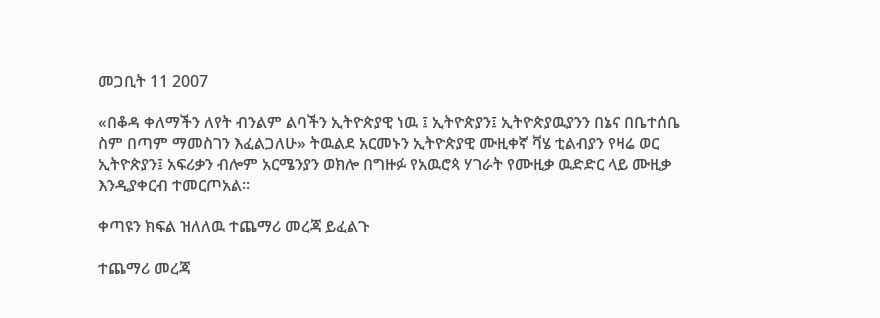መጋቢት 11 2007

«በቆዳ ቀለማችን ለየት ብንልም ልባችን ኢትዮጵያዊ ነዉ ፤ ኢትዮጵያን፤ ኢትዮጵያዉያንን በኔና በቤተሰቤ ስም በጣም ማመስገን እፈልጋለሁ» ትዉልደ አርመኑን ኢትዮጵያዊ ሙዚቀኛ ቫሄ ቲልብያን የዛሬ ወር ኢትዮጵያን፤ አፍሪቃን ብሎም አርሜንያን ወክሎ በግዙፉ የአዉሮጳ ሃገራት የሙዚቃ ዉድድር ላይ ሙዚቃ እንዲያቀርብ ተመርጦአል።

ቀጣዩን ክፍል ዝለለዉ ተጨማሪ መረጃ ይፈልጉ

ተጨማሪ መረጃ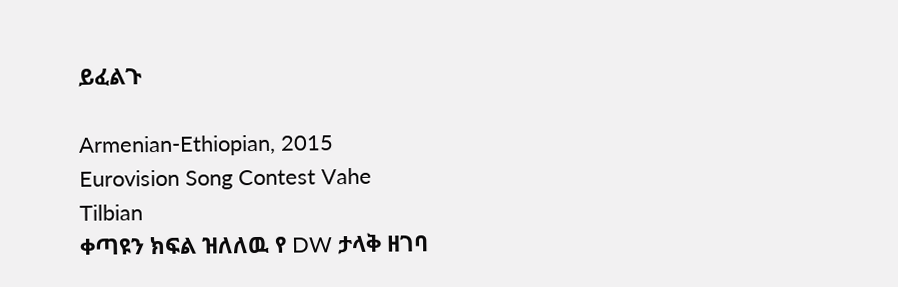ይፈልጉ

Armenian-Ethiopian, 2015 Eurovision Song Contest Vahe Tilbian
ቀጣዩን ክፍል ዝለለዉ የ DW ታላቅ ዘገባ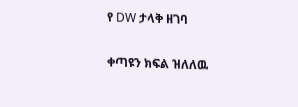የ DW ታላቅ ዘገባ

ቀጣዩን ክፍል ዝለለዉ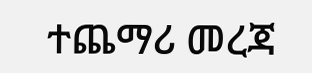ተጨማሪ መረጃ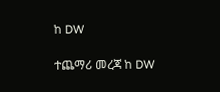ከ DW

ተጨማሪ መረጃ ከ DW